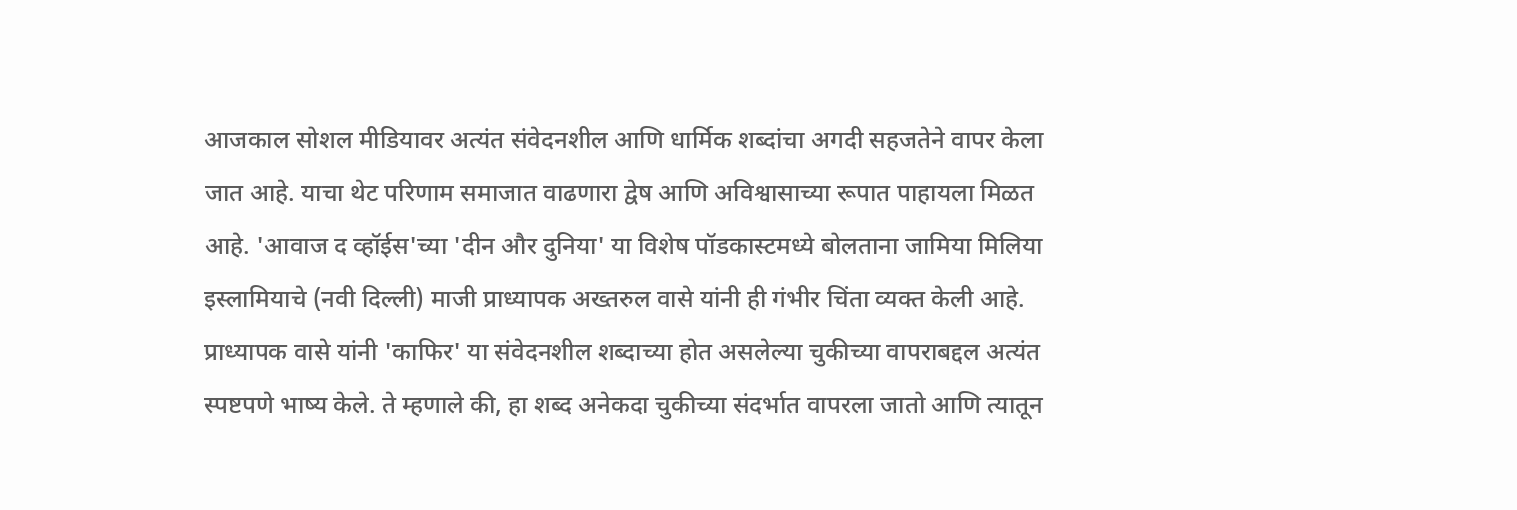आजकाल सोशल मीडियावर अत्यंत संवेदनशील आणि धार्मिक शब्दांचा अगदी सहजतेने वापर केला जात आहे. याचा थेट परिणाम समाजात वाढणारा द्वेष आणि अविश्वासाच्या रूपात पाहायला मिळत आहे. 'आवाज द व्हॉईस'च्या 'दीन और दुनिया' या विशेष पॉडकास्टमध्ये बोलताना जामिया मिलिया इस्लामियाचे (नवी दिल्ली) माजी प्राध्यापक अख्तरुल वासे यांनी ही गंभीर चिंता व्यक्त केली आहे.
प्राध्यापक वासे यांनी 'काफिर' या संवेदनशील शब्दाच्या होत असलेल्या चुकीच्या वापराबद्दल अत्यंत स्पष्टपणे भाष्य केले. ते म्हणाले की, हा शब्द अनेकदा चुकीच्या संदर्भात वापरला जातो आणि त्यातून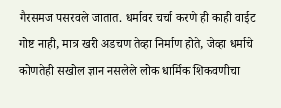गैरसमज पसरवले जातात. धर्मावर चर्चा करणे ही काही वाईट गोष्ट नाही, मात्र खरी अडचण तेव्हा निर्माण होते, जेव्हा धर्माचे कोणतेही सखोल ज्ञान नसलेले लोक धार्मिक शिकवणीचा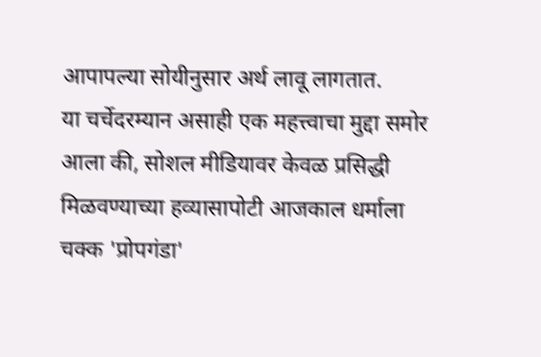आपापल्या सोयीनुसार अर्थ लावू लागतात.
या चर्चेदरम्यान असाही एक महत्त्वाचा मुद्दा समोर आला की, सोशल मीडियावर केवळ प्रसिद्धी मिळवण्याच्या हव्यासापोटी आजकाल धर्माला चक्क 'प्रोपगंडा'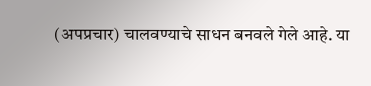(अपप्रचार) चालवण्याचे साधन बनवले गेले आहे. या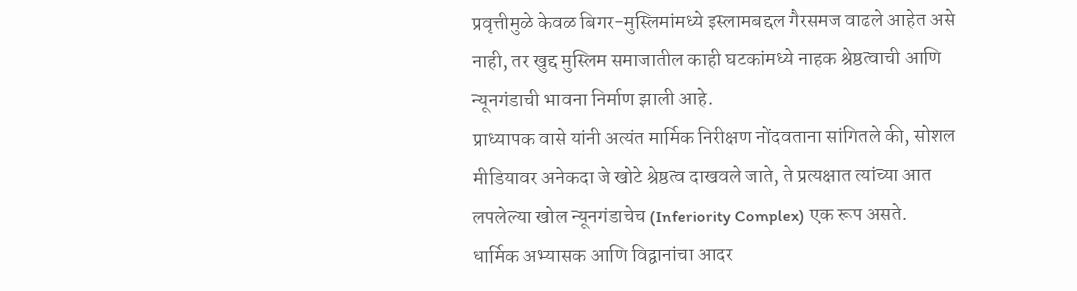प्रवृत्तीमुळे केवळ बिगर-मुस्लिमांमध्ये इस्लामबद्दल गैरसमज वाढले आहेत असे नाही, तर खुद्द मुस्लिम समाजातील काही घटकांमध्ये नाहक श्रेष्ठत्वाची आणि न्यूनगंडाची भावना निर्माण झाली आहे.
प्राध्यापक वासे यांनी अत्यंत मार्मिक निरीक्षण नोंदवताना सांगितले की, सोशल मीडियावर अनेकदा जे खोटे श्रेष्ठत्व दाखवले जाते, ते प्रत्यक्षात त्यांच्या आत लपलेल्या खोल न्यूनगंडाचेच (Inferiority Complex) एक रूप असते.
धार्मिक अभ्यासक आणि विद्वानांचा आदर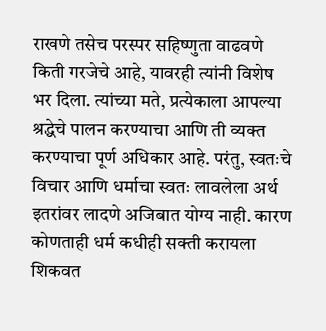राखणे तसेच परस्पर सहिष्णुता वाढवणे किती गरजेचे आहे, यावरही त्यांनी विशेष भर दिला. त्यांच्या मते, प्रत्येकाला आपल्या श्रद्धेचे पालन करण्याचा आणि ती व्यक्त करण्याचा पूर्ण अधिकार आहे. परंतु, स्वतःचे विचार आणि धर्माचा स्वतः लावलेला अर्थ इतरांवर लादणे अजिबात योग्य नाही. कारण कोणताही धर्म कधीही सक्ती करायला शिकवत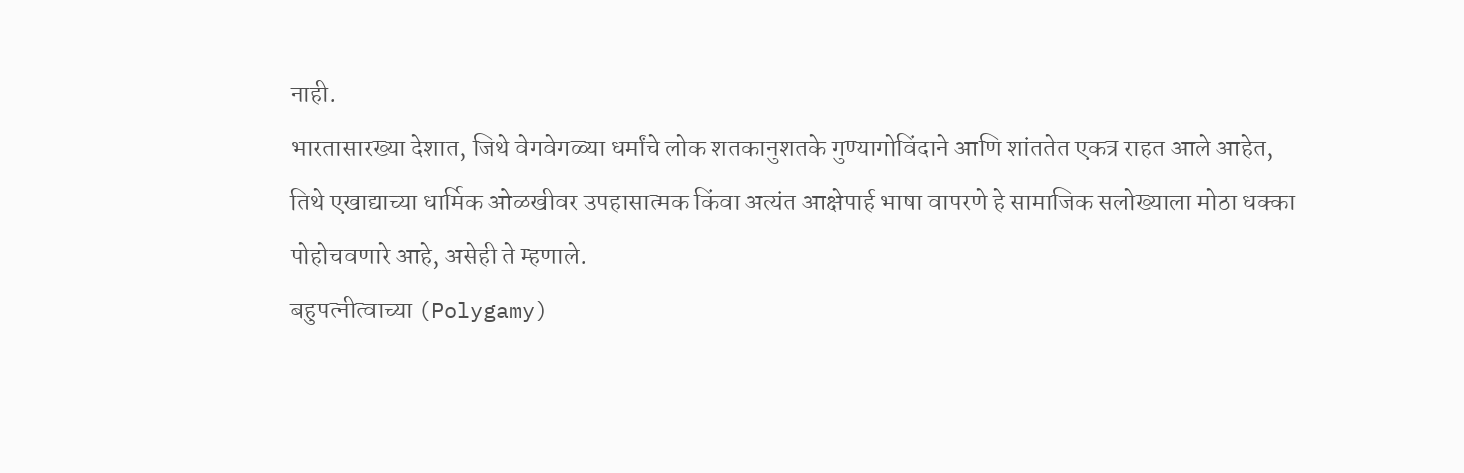नाही.
भारतासारख्या देशात, जिथे वेगवेगळ्या धर्मांचे लोक शतकानुशतके गुण्यागोविंदाने आणि शांततेत एकत्र राहत आले आहेत, तिथे एखाद्याच्या धार्मिक ओळखीवर उपहासात्मक किंवा अत्यंत आक्षेपार्ह भाषा वापरणे हे सामाजिक सलोख्याला मोठा धक्का पोहोचवणारे आहे, असेही ते म्हणाले.
बहुपत्नीत्वाच्या (Polygamy)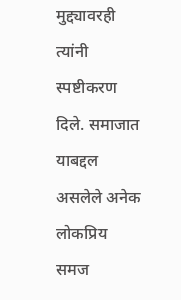मुद्द्यावरही त्यांनी स्पष्टीकरण दिले. समाजात याबद्दल असलेले अनेक लोकप्रिय समज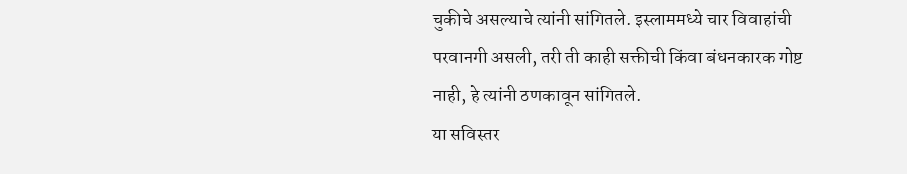चुकीचे असल्याचे त्यांनी सांगितले. इस्लाममध्ये चार विवाहांची परवानगी असली, तरी ती काही सक्तीची किंवा बंधनकारक गोष्ट नाही, हे त्यांनी ठणकावून सांगितले.
या सविस्तर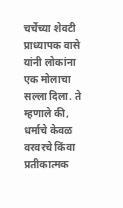चर्चेच्या शेवटी प्राध्यापक वासे यांनी लोकांना एक मोलाचा सल्ला दिला. ते म्हणाले की, धर्माचे केवळ वरवरचे किंवा प्रतीकात्मक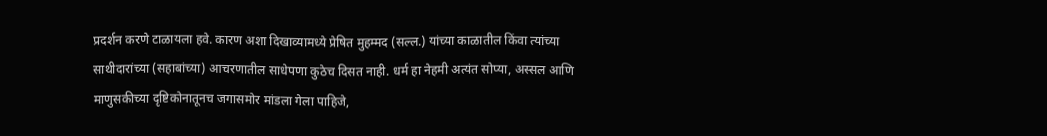प्रदर्शन करणे टाळायला हवे. कारण अशा दिखाव्यामध्ये प्रेषित मुहम्मद (सल्ल.) यांच्या काळातील किंवा त्यांच्या साथीदारांच्या (सहाबांच्या) आचरणातील साधेपणा कुठेच दिसत नाही. धर्म हा नेहमी अत्यंत सोप्या, अस्सल आणि माणुसकीच्या दृष्टिकोनातूनच जगासमोर मांडला गेला पाहिजे,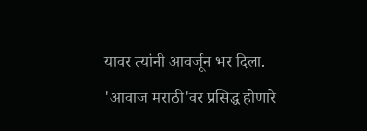यावर त्यांनी आवर्जून भर दिला.
'आवाज मराठी'वर प्रसिद्ध होणारे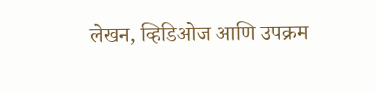लेखन, व्हिडिओज आणि उपक्रम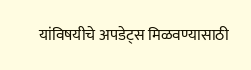यांविषयीचे अपडेट्स मिळवण्यासाठी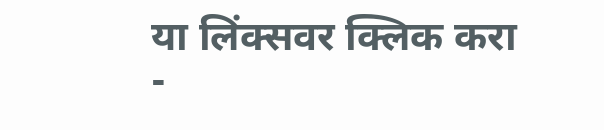या लिंक्सवर क्लिक करा -